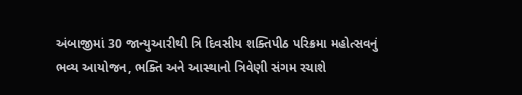અંબાજીમાં 30 જાન્યુઆરીથી ત્રિ દિવસીય શક્તિપીઠ પરિક્રમા મહોત્સવનું ભવ્ય આયોજન, ભક્તિ અને આસ્થાનો ત્રિવેણી સંગમ રચાશે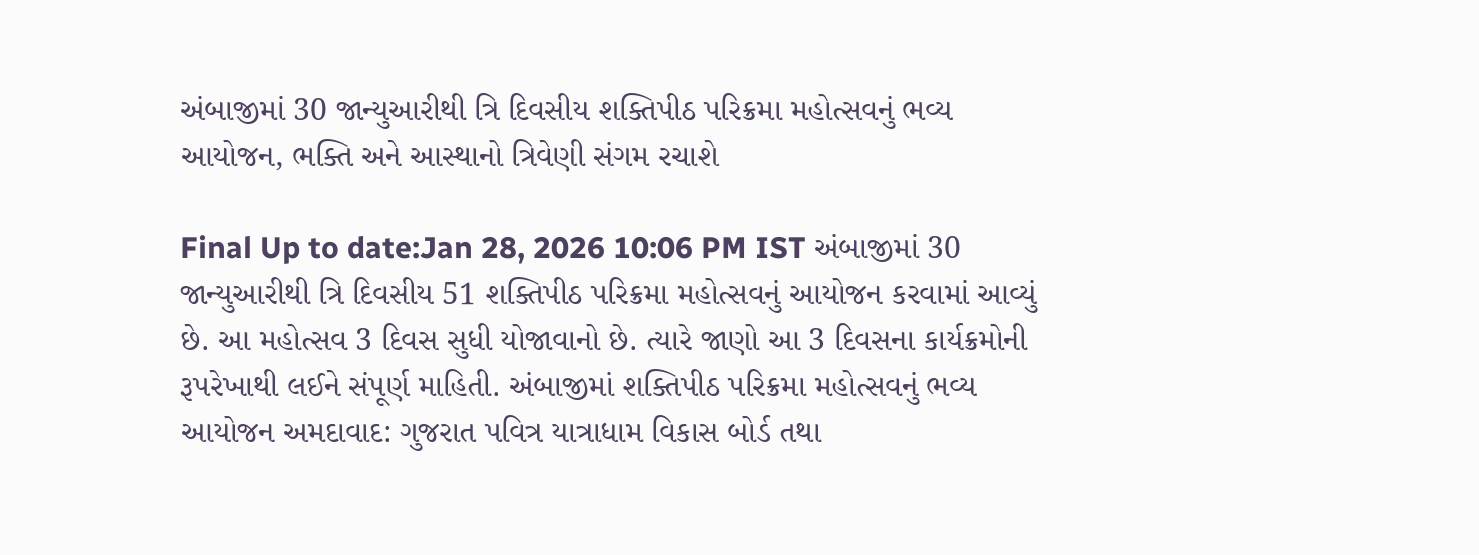અંબાજીમાં 30 જાન્યુઆરીથી ત્રિ દિવસીય શક્તિપીઠ પરિક્રમા મહોત્સવનું ભવ્ય આયોજન, ભક્તિ અને આસ્થાનો ત્રિવેણી સંગમ રચાશે

Final Up to date:Jan 28, 2026 10:06 PM IST અંબાજીમાં 30 જાન્યુઆરીથી ત્રિ દિવસીય 51 શક્તિપીઠ પરિક્રમા મહોત્સવનું આયોજન કરવામાં આવ્યું છે. આ મહોત્સવ 3 દિવસ સુધી યોજાવાનો છે. ત્યારે જાણો આ 3 દિવસના કાર્યક્રમોની રૂપરેખાથી લઈને સંપૂર્ણ માહિતી. અંબાજીમાં શક્તિપીઠ પરિક્રમા મહોત્સવનું ભવ્ય આયોજન અમદાવાદ: ગુજરાત પવિત્ર યાત્રાધામ વિકાસ બોર્ડ તથા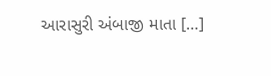આરાસુરી અંબાજી માતા […]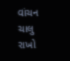વાંચન ચાલુ રાખો